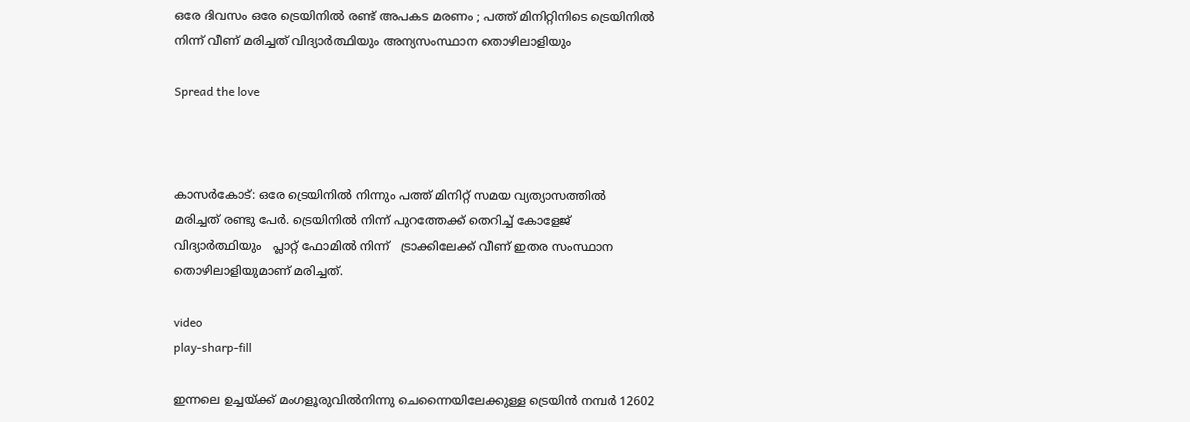ഒരേ ദിവസം ഒരേ ട്രെയിനിൽ രണ്ട് അപകട മരണം ; പത്ത് മിനിറ്റിനിടെ ട്രെയിനിൽ നിന്ന് വീണ് മരിച്ചത് വിദ്യാർത്ഥിയും അന്യസംസ്ഥാന തൊഴിലാളിയും

Spread the love



കാസർകോട്: ഒരേ ട്രെയിനിൽ നിന്നും പത്ത് മിനിറ്റ് സമയ വ്യത്യാസത്തിൽ  മരിച്ചത് രണ്ടു പേർ. ട്രെയിനിൽ നിന്ന് പുറത്തേക്ക് തെറിച്ച് കോളേജ് വിദ്യാർത്ഥിയും   പ്ലാറ്റ് ഫോമിൽ നിന്ന്   ട്രാക്കിലേക്ക് വീണ് ഇതര സംസ്ഥാന തൊഴിലാളിയുമാണ് മരിച്ചത്.

video
play-sharp-fill

ഇന്നലെ ഉച്ചയ്ക്ക് മംഗളൂരുവിൽനിന്നു ചെന്നൈയിലേക്കുള്ള ട്രെയിൻ നമ്പർ 12602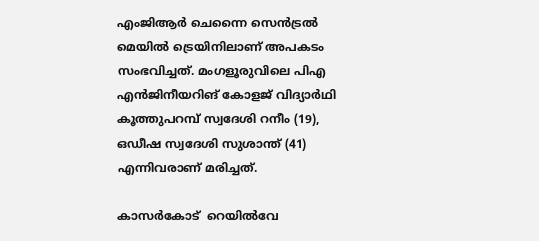എംജിആർ ചെന്നൈ സെൻട്രൽ മെയിൽ ട്രെയിനിലാണ് അപകടം സംഭവിച്ചത്. മംഗളൂരുവിലെ പിഎ എൻജിനീയറിങ് കോളജ് വിദ്യാർഥി കൂത്തുപറമ്പ് സ്വദേശി റനീം (19), ഒഡീഷ സ്വദേശി സുശാന്ത് (41) എന്നിവരാണ് മരിച്ചത്.

കാസർകോട്  റെയിൽവേ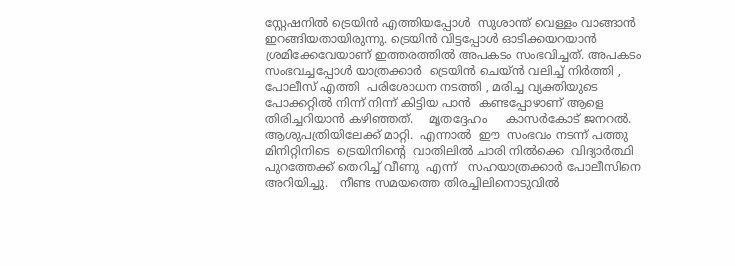സ്റ്റേഷനിൽ ട്രെയിൻ എത്തിയപ്പോൾ  സുശാന്ത് വെള്ളം വാങ്ങാൻ ഇറങ്ങിയതായിരുന്നു. ട്രെയിൻ വിട്ടപ്പോൾ ഓടിക്കയറയാൻ ശ്രമിക്കേവേയാണ് ഇത്തരത്തിൽ അപകടം സംഭവിച്ചത്. അപകടം സംഭവച്ചപ്പോൾ യാത്രക്കാർ  ട്രെയിൻ ചെയ്ൻ വലിച്ച് നിർത്തി , പോലീസ് എത്തി  പരിശോധന നടത്തി , മരിച്ച വ്യക്തിയുടെ പോക്കറ്റിൽ നിന്ന് നിന്ന് കിട്ടിയ പാൻ  കണ്ടപ്പോഴാണ് ആളെ തിരിച്ചറിയാൻ കഴിഞ്ഞത്.    മൃതദ്ദേഹം     കാസർകോട് ജനറൽ. ആശുപത്രിയിലേക്ക് മാറ്റി.  എന്നാൽ  ഈ  സംഭവം നടന്ന് പത്തു മിനിറ്റിനിടെ  ട്രെയിനിന്റെ  വാതിലിൽ ചാരി നിൽക്കെ  വിദ്യാർത്ഥി പുറത്തേക്ക് തെറിച്ച് വീണു  എന്ന്   സഹയാത്രക്കാർ പോലീസിനെ അറിയിച്ചു.   നീണ്ട സമയത്തെ തിരച്ചിലിനൊടുവിൽ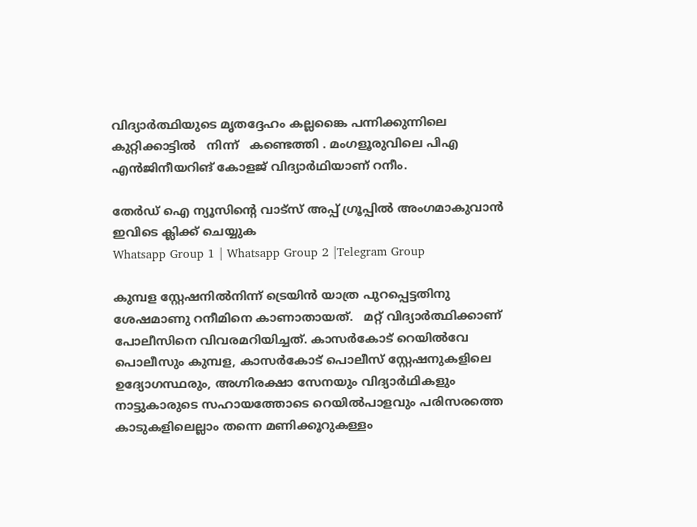വിദ്യാർത്ഥിയുടെ മൃതദ്ദേഹം കല്ലങ്കൈ പന്നിക്കുന്നിലെ കുറ്റിക്കാട്ടിൽ   നിന്ന്   കണ്ടെത്തി . മംഗളൂരുവിലെ പിഎ എൻജിനീയറിങ് കോളജ് വിദ്യാർഥിയാണ് റനീം.

തേർഡ് ഐ ന്യൂസിന്റെ വാട്സ് അപ്പ് ഗ്രൂപ്പിൽ അംഗമാകുവാൻ ഇവിടെ ക്ലിക്ക് ചെയ്യുക
Whatsapp Group 1 | Whatsapp Group 2 |Telegram Group

കുമ്പള സ്റ്റേഷനിൽനിന്ന് ട്രെയിൻ യാത്ര പുറപ്പെട്ടതിനു ശേഷമാണു റനീമിനെ കാണാതായത്.   മറ്റ് വിദ്യാർത്ഥിക്കാണ് പോലീസിനെ വിവരമറിയിച്ചത്. കാസർകോട് റെയിൽവേ പൊലീസും കുമ്പള, കാസർകോട് പൊലീസ് സ്റ്റേഷനുകളിലെ ഉദ്യോഗസ്ഥരും, അഗ്നിരക്ഷാ സേനയും വിദ്യാർഥികളും നാട്ടുകാരുടെ സഹായത്തോടെ റെയിൽപാളവും പരിസരത്തെ കാടുകളിലെല്ലാം തന്നെ മണിക്കൂറുകള്ളം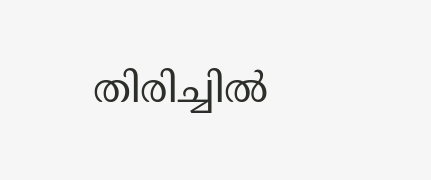തിരിച്ചിൽ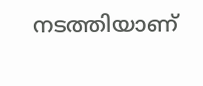നടത്തിയാണ്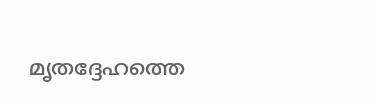മൃതദ്ദേഹത്തെ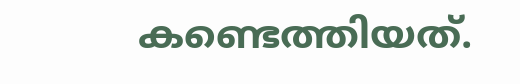കണ്ടെത്തിയത്.